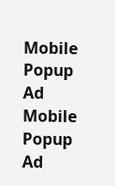Mobile Popup Ad
Mobile Popup Ad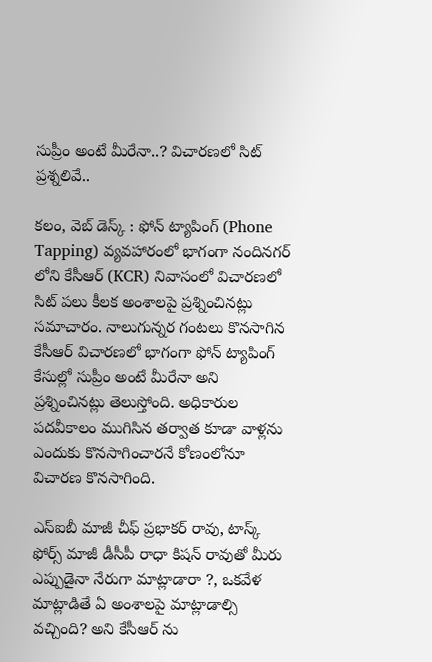సుప్రీం అంటే మీరేనా..? విచారణలో సిట్ ప్రశ్నలివే..

కలం, వెబ్ డెస్క్ : ఫోన్ ట్యాపింగ్ (Phone Tapping) వ్యవహారంలో భాగంగా నందినగర్ లోని కేసీఆర్ (KCR) నివాసంలో విచారణలో సిట్ పలు కీలక అంశాలపై ప్రశ్నించినట్లు సమాచారం. నాలుగున్నర గంటలు కొనసాగిన కేసీఆర్ విచారణలో భాగంగా ఫోన్ ట్యాపింగ్ కేసుల్లో సుప్రీం అంటే మీరేనా అని ప్రశ్నించినట్లు తెలుస్తోంది. అధికారుల పదవీకాలం ముగిసిన తర్వాత కూడా వాళ్లను ఎందుకు కొనసాగించారనే కోణంలోనూ విచారణ కొనసాగింది.

ఎస్ఐబీ మాజీ చీఫ్ ప్రభాకర్ రావు, టాస్క్ ఫోర్స్ మాజీ డీసీపీ రాధా కిషన్ రావుతో మీరు ఎప్పుడైనా నేరుగా మాట్లాడారా ?, ఒకవేళ మాట్లాడితే ఏ అంశాలపై మాట్లాడాల్సి వచ్చింది? అని కేసీఆర్ ను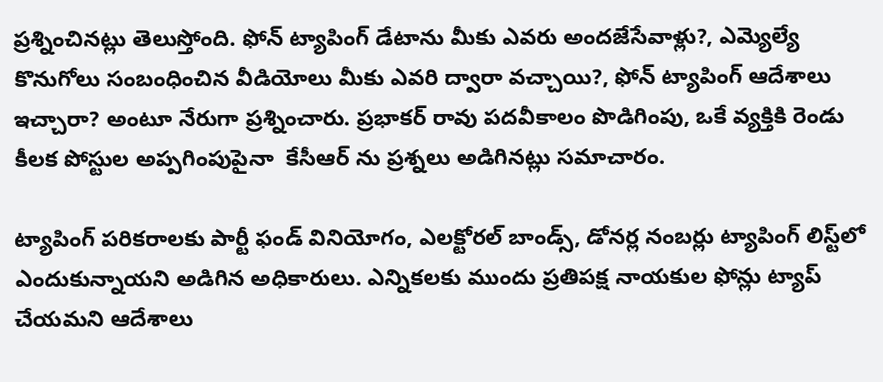ప్రశ్నించినట్లు తెలుస్తోంది. ఫోన్ ట్యాపింగ్ డేటాను మీకు ఎవరు అందజేసేవాళ్లు?, ఎమ్యెల్యే కొనుగోలు సంబంధించిన వీడియోలు మీకు ఎవరి ద్వారా వచ్చాయి?, ఫోన్ ట్యాపింగ్ ఆదేశాలు ఇచ్చారా? అంటూ నేరుగా ప్రశ్నించారు. ప్రభాకర్ రావు పదవీకాలం పొడిగింపు, ఒకే వ్యక్తికి రెండు కీలక పోస్టుల అప్పగింపుపైనా  కేసీఆర్ ను ప్రశ్నలు అడిగినట్లు సమాచారం.

ట్యాపింగ్ పరికరాలకు పార్టీ ఫండ్ వినియోగం, ఎలక్టోరల్ బాండ్స్, డోనర్ల నంబర్లు ట్యాపింగ్ లిస్ట్‌లో ఎందుకున్నాయని అడిగిన అధికారులు. ఎన్నికలకు ముందు ప్రతిపక్ష నాయకుల ఫోన్లు ట్యాప్ చేయమని ఆదేశాలు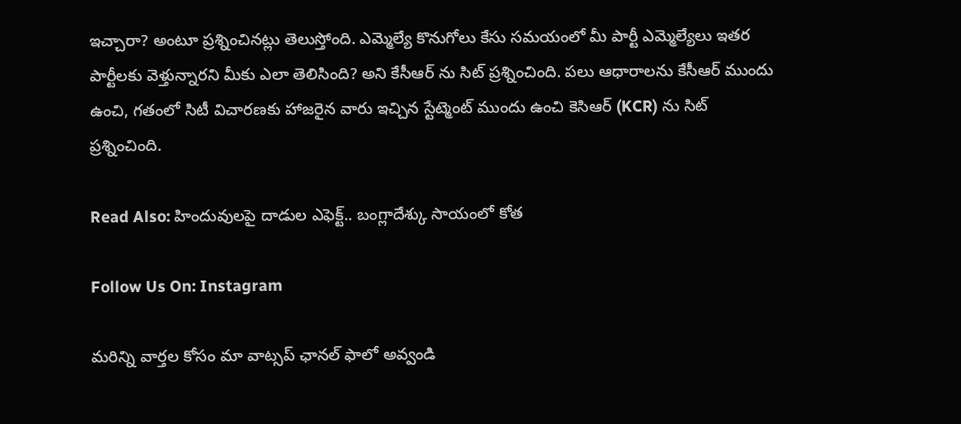ఇచ్చారా? అంటూ ప్రశ్నించినట్లు తెలుస్తోంది. ఎమ్మెల్యే కొనుగోలు కేసు సమయంలో మీ పార్టీ ఎమ్మెల్యేలు ఇతర పార్టీలకు వెళ్తున్నారని మీకు ఎలా తెలిసింది? అని కేసీఆర్ ను సిట్ ప్రశ్నించింది. పలు ఆధారాలను కేసీఆర్ ముందు ఉంచి, గతంలో సిటీ విచారణకు హాజరైన వారు ఇచ్చిన స్టేట్మెంట్ ముందు ఉంచి కెసిఆర్ (KCR) ను సిట్ ప్రశ్నించింది.

Read Also: హిందువులపై దాడుల ఎఫెక్ట్.. బంగ్లాదేశ్కు సాయంలో కోత

Follow Us On: Instagram

మ‌రిన్ని వార్త‌ల కోసం మా వాట్స‌ప్ ఛాన‌ల్ ఫాలో అవ్వండి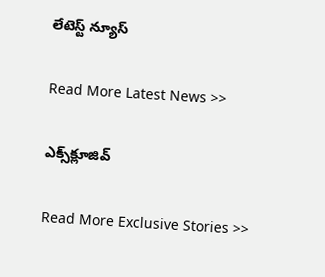లేటెస్ట్ న్యూస్‌

Read More Latest News >>

ఎక్స్‌క్లూజివ్‌

Read More Exclusive Stories >>